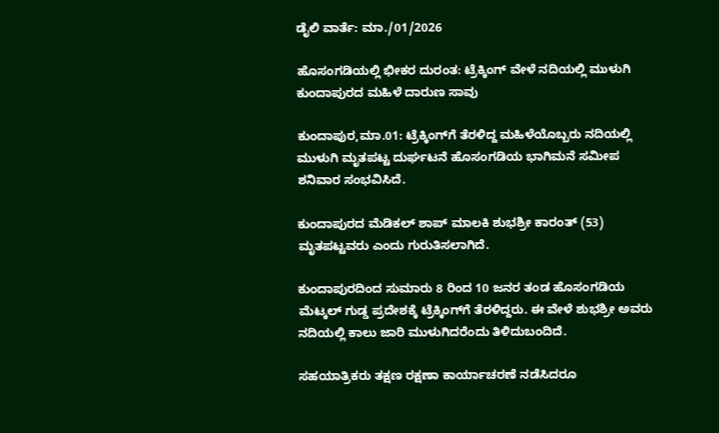ಡೈಲಿ ವಾರ್ತೆ: ಮಾ./01/2026

ಹೊಸಂಗಡಿಯಲ್ಲಿ ಭೀಕರ ದುರಂತ: ಟ್ರೆಕ್ಕಿಂಗ್ ವೇಳೆ ನದಿಯಲ್ಲಿ ಮುಳುಗಿ ಕುಂದಾಪುರದ ಮಹಿಳೆ ದಾರುಣ ಸಾವು

ಕುಂದಾಪುರ,ಮಾ.01: ಟ್ರೆಕ್ಕಿಂಗ್‌ಗೆ ತೆರಳಿದ್ದ ಮಹಿಳೆಯೊಬ್ಬರು ನದಿಯಲ್ಲಿ ಮುಳುಗಿ ಮೃತಪಟ್ಟ ದುರ್ಘಟನೆ ಹೊಸಂಗಡಿಯ ಭಾಗಿಮನೆ ಸಮೀಪ ಶನಿವಾರ ಸಂಭವಿಸಿದೆ.

ಕುಂದಾಪುರದ ಮೆಡಿಕಲ್ ಶಾಪ್ ಮಾಲಕಿ ಶುಭಶ್ರೀ ಕಾರಂತ್ (53) ಮೃತಪಟ್ಟವರು ಎಂದು ಗುರುತಿಸಲಾಗಿದೆ.

ಕುಂದಾಪುರದಿಂದ ಸುಮಾರು 8 ರಿಂದ 10 ಜನರ ತಂಡ ಹೊಸಂಗಡಿಯ ಮೆಟ್ಕಲ್ ಗುಡ್ಡ ಪ್ರದೇಶಕ್ಕೆ ಟ್ರೆಕ್ಕಿಂಗ್‌ಗೆ ತೆರಳಿದ್ದರು. ಈ ವೇಳೆ ಶುಭಶ್ರೀ ಅವರು ನದಿಯಲ್ಲಿ ಕಾಲು ಜಾರಿ ಮುಳುಗಿದರೆಂದು ತಿಳಿದುಬಂದಿದೆ.

ಸಹಯಾತ್ರಿಕರು ತಕ್ಷಣ ರಕ್ಷಣಾ ಕಾರ್ಯಾಚರಣೆ ನಡೆಸಿದರೂ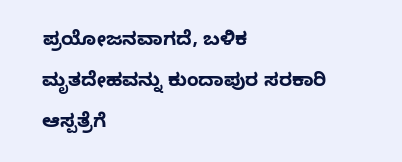ಪ್ರಯೋಜನವಾಗದೆ, ಬಳಿಕ ಮೃತದೇಹವನ್ನು ಕುಂದಾಪುರ ಸರಕಾರಿ ಆಸ್ಪತ್ರೆಗೆ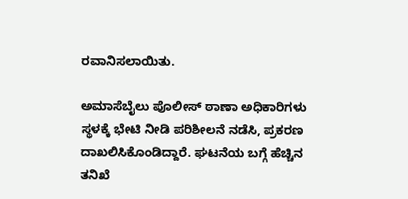ರವಾನಿಸಲಾಯಿತು.

ಅಮಾಸೆಬೈಲು ಪೊಲೀಸ್ ಠಾಣಾ ಅಧಿಕಾರಿಗಳು ಸ್ಥಳಕ್ಕೆ ಭೇಟಿ ನೀಡಿ ಪರಿಶೀಲನೆ ನಡೆಸಿ, ಪ್ರಕರಣ ದಾಖಲಿಸಿಕೊಂಡಿದ್ದಾರೆ. ಘಟನೆಯ ಬಗ್ಗೆ ಹೆಚ್ಚಿನ ತನಿಖೆ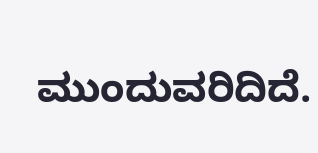ಮುಂದುವರಿದಿದೆ.